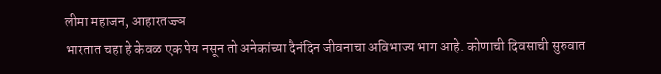लीमा महाजन, आहारतज्ज्ञ
भारतात चहा हे केवळ एक पेय नसून तो अनेकांच्या दैनंदिन जीवनाचा अविभाज्य भाग आहे. कोणाची दिवसाची सुरुवात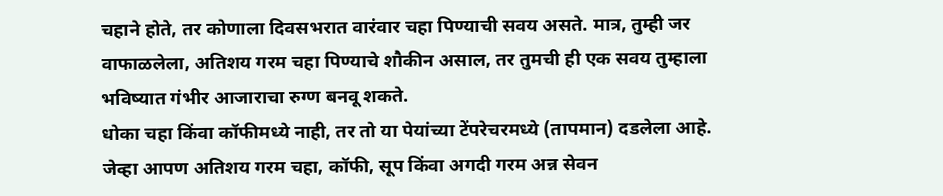चहाने होते, तर कोणाला दिवसभरात वारंवार चहा पिण्याची सवय असते. मात्र, तुम्ही जर वाफाळलेला, अतिशय गरम चहा पिण्याचे शौकीन असाल, तर तुमची ही एक सवय तुम्हाला भविष्यात गंभीर आजाराचा रुग्ण बनवू शकते.
धोका चहा किंवा कॉफीमध्ये नाही, तर तो या पेयांच्या टेंपरेचरमध्ये (तापमान) दडलेला आहे. जेव्हा आपण अतिशय गरम चहा, कॉफी, सूप किंवा अगदी गरम अन्न सेवन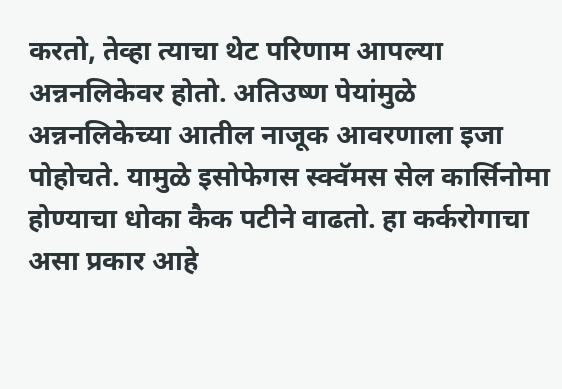करतो, तेव्हा त्याचा थेट परिणाम आपल्या अन्ननलिकेवर होतो. अतिउष्ण पेयांमुळे अन्ननलिकेच्या आतील नाजूक आवरणाला इजा पोहोचते. यामुळे इसोफेगस स्क्वॅमस सेल कार्सिनोमा होण्याचा धोका कैक पटीने वाढतो. हा कर्करोगाचा असा प्रकार आहे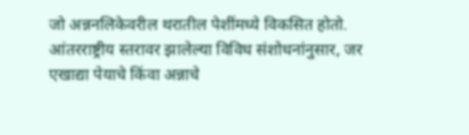जो अन्ननलिकेवरील थरातील पेशींमध्ये विकसित होतो.
आंतरराष्ट्रीय स्तरावर झालेल्या विविध संशोधनांनुसार, जर एखाद्या पेयाचे किंवा अन्नाचे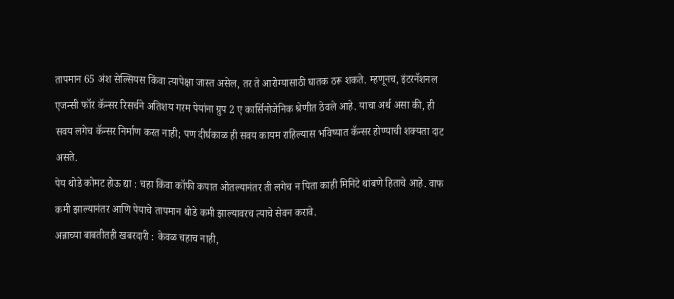तापमान 65 अंश सेल्सियस किंवा त्यापेक्षा जास्त असेल, तर ते आरोग्यासाठी घातक ठरू शकते. म्हणूनच, इंटरनॅशनल एजन्सी फॉर कॅन्सर रिसर्चने अतिशय गरम पेयांना ग्रुप 2 ए कार्सिनोजेनिक श्रेणीत ठेवले आहे. याचा अर्थ असा की, ही सवय लगेच कॅन्सर निर्माण करत नाही; पण दीर्घकाळ ही सवय कायम राहिल्यास भविष्यात कॅन्सर होण्याची शक्यता दाट असते.
पेय थोडे कोमट होऊ द्या : चहा किंवा कॉफी कपात ओतल्यानंतर ती लगेच न पिता काही मिनिटे थांबणे हिताचे आहे. वाफ कमी झाल्यानंतर आणि पेयाचे तापमान थोडे कमी झाल्यावरच त्याचे सेवन करावे.
अन्नाच्या बाबतीतही खबरदारी : केवळ चहाच नाही,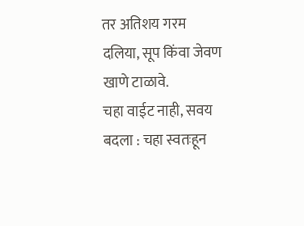तर अतिशय गरम दलिया, सूप किंवा जेवण खाणे टाळावे.
चहा वाईट नाही, सवय बदला : चहा स्वतःहून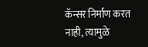कॅन्सर निर्माण करत नाही, त्यामुळे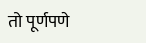तो पूर्णपणे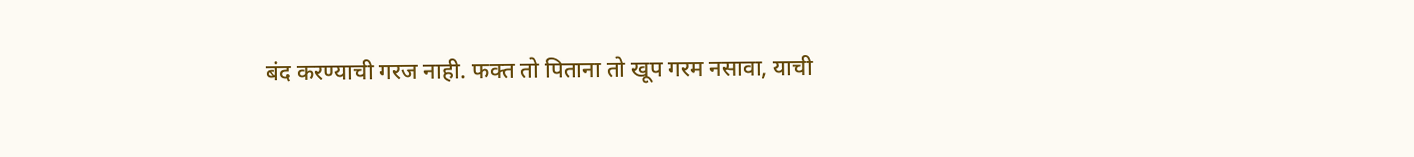बंद करण्याची गरज नाही. फक्त तो पिताना तो खूप गरम नसावा, याची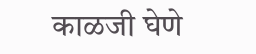काळजी घेणे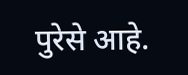पुरेसे आहे.